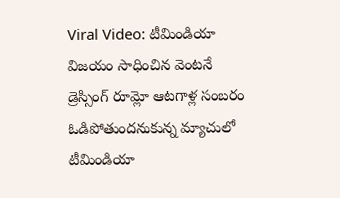Viral Video: టీమిండియా విజయం సాధించిన వెంటనే డ్రెస్సింగ్ రూమ్లో ఆటగాళ్ల సంబరం
ఓడిపోతుందనుకున్న మ్యాచులో టీమిండియా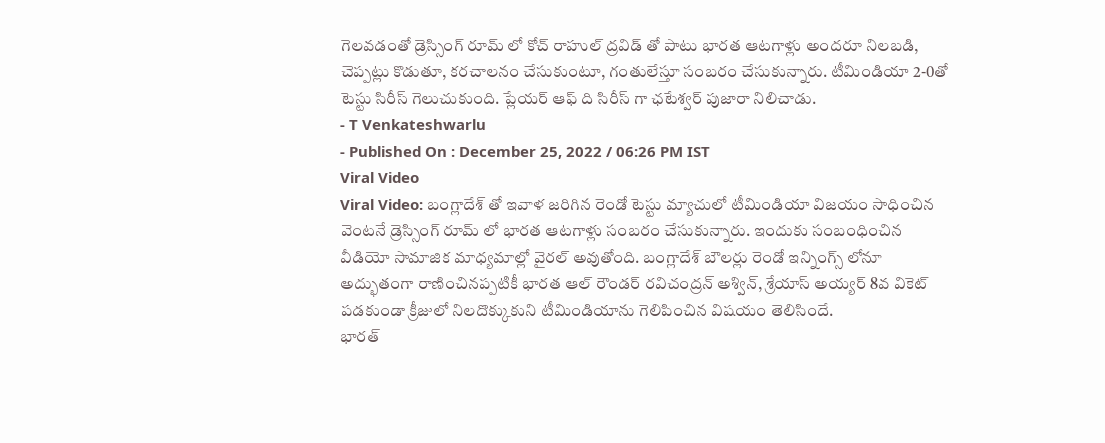గెలవడంతో డ్రెస్సింగ్ రూమ్ లో కోచ్ రాహుల్ ద్రవిడ్ తో పాటు భారత ఆటగాళ్లు అందరూ నిలబడి, చెప్పట్లు కొడుతూ, కరచాలనం చేసుకుంటూ, గంతులేస్తూ సంబరం చేసుకున్నారు. టీమిండియా 2-0తో టెస్టు సిరీస్ గెలుచుకుంది. ప్లేయర్ ఆఫ్ ది సిరీస్ గా ఛటేశ్వర్ పుజారా నిలిచాడు.
- T Venkateshwarlu
- Published On : December 25, 2022 / 06:26 PM IST
Viral Video
Viral Video: బంగ్లాదేశ్ తో ఇవాళ జరిగిన రెండో టెస్టు మ్యాచులో టీమిండియా విజయం సాధించిన వెంటనే డ్రెస్సింగ్ రూమ్ లో భారత ఆటగాళ్లు సంబరం చేసుకున్నారు. ఇందుకు సంబంధించిన వీడియో సామాజిక మాధ్యమాల్లో వైరల్ అవుతోంది. బంగ్లాదేశ్ బౌలర్లు రెండో ఇన్నింగ్స్ లోనూ అద్భుతంగా రాణించినప్పటికీ భారత ఆల్ రౌండర్ రవిచంద్రన్ అశ్విన్, శ్రేయాస్ అయ్యర్ 8వ వికెట్ పడకుండా క్రీజులో నిలదొక్కుకుని టీమిండియాను గెలిపించిన విషయం తెలిసిందే.
భారత్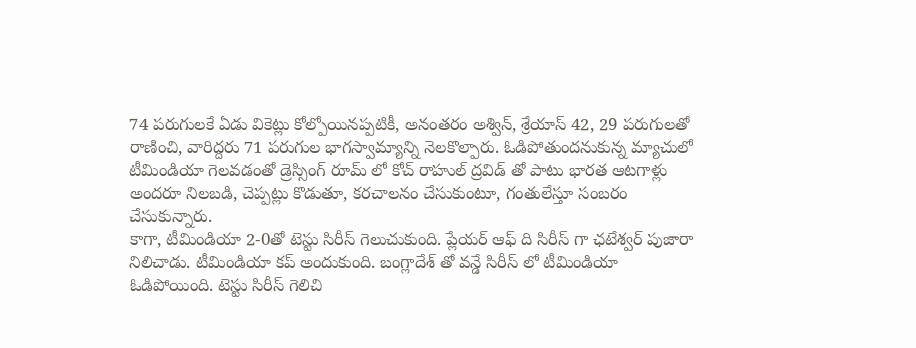74 పరుగులకే ఏడు వికెట్లు కోల్పోయినప్పటికీ, అనంతరం అశ్విన్, శ్రేయాస్ 42, 29 పరుగులతో రాణించి, వారిద్దరు 71 పరుగుల భాగస్వామ్యాన్ని నెలకొల్పారు. ఓడిపోతుందనుకున్న మ్యాచులో టీమిండియా గెలవడంతో డ్రెస్సింగ్ రూమ్ లో కోచ్ రాహుల్ ద్రవిడ్ తో పాటు భారత ఆటగాళ్లు అందరూ నిలబడి, చెప్పట్లు కొడుతూ, కరచాలనం చేసుకుంటూ, గంతులేస్తూ సంబరం చేసుకున్నారు.
కాగా, టీమిండియా 2-0తో టెస్టు సిరీస్ గెలుచుకుంది. ప్లేయర్ ఆఫ్ ది సిరీస్ గా ఛటేశ్వర్ పుజారా నిలిచాడు. టీమిండియా కప్ అందుకుంది. బంగ్లాదేశ్ తో వన్డే సిరీస్ లో టీమిండియా ఓడిపోయింది. టెస్టు సిరీస్ గెలిచి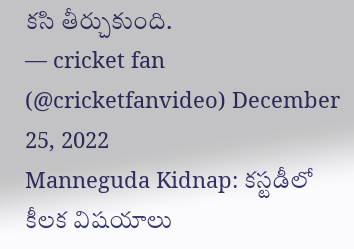కసి తీర్చుకుంది.
— cricket fan (@cricketfanvideo) December 25, 2022
Manneguda Kidnap: కస్టడీలో కీలక విషయాలు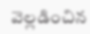వెల్లడించిన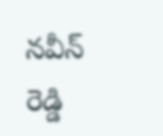నవీన్ రెడ్డి